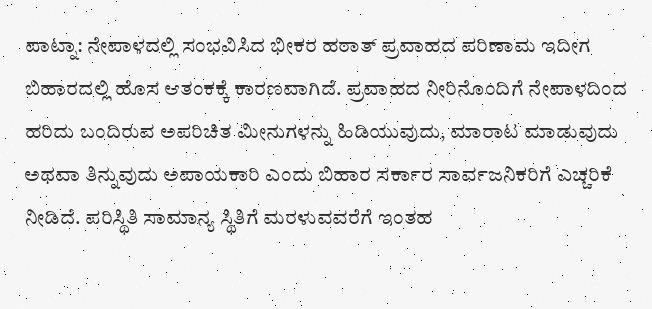ಪಾಟ್ನಾ: ನೇಪಾಳದಲ್ಲಿ ಸಂಭವಿಸಿದ ಭೀಕರ ಹಠಾತ್ ಪ್ರವಾಹದ ಪರಿಣಾಮ ಇದೀಗ ಬಿಹಾರದಲ್ಲಿ ಹೊಸ ಆತಂಕಕ್ಕೆ ಕಾರಣವಾಗಿದೆ. ಪ್ರವಾಹದ ನೀರಿನೊಂದಿಗೆ ನೇಪಾಳದಿಂದ ಹರಿದು ಬಂದಿರುವ ಅಪರಿಚಿತ ಮೀನುಗಳನ್ನು ಹಿಡಿಯುವುದು, ಮಾರಾಟ ಮಾಡುವುದು ಅಥವಾ ತಿನ್ನುವುದು ಅಪಾಯಕಾರಿ ಎಂದು ಬಿಹಾರ ಸರ್ಕಾರ ಸಾರ್ವಜನಿಕರಿಗೆ ಎಚ್ಚರಿಕೆ ನೀಡಿದೆ. ಪರಿಸ್ಥಿತಿ ಸಾಮಾನ್ಯ ಸ್ಥಿತಿಗೆ ಮರಳುವವರೆಗೆ ಇಂತಹ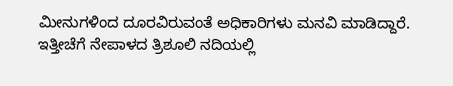ಮೀನುಗಳಿಂದ ದೂರವಿರುವಂತೆ ಅಧಿಕಾರಿಗಳು ಮನವಿ ಮಾಡಿದ್ದಾರೆ.
ಇತ್ತೀಚೆಗೆ ನೇಪಾಳದ ತ್ರಿಶೂಲಿ ನದಿಯಲ್ಲಿ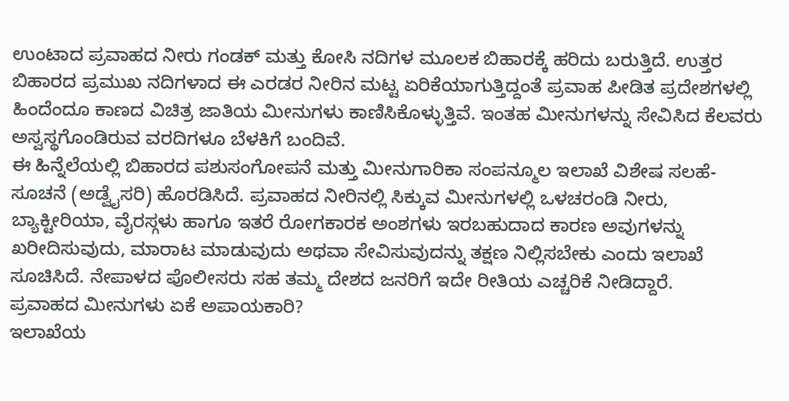ಉಂಟಾದ ಪ್ರವಾಹದ ನೀರು ಗಂಡಕ್ ಮತ್ತು ಕೋಸಿ ನದಿಗಳ ಮೂಲಕ ಬಿಹಾರಕ್ಕೆ ಹರಿದು ಬರುತ್ತಿದೆ. ಉತ್ತರ ಬಿಹಾರದ ಪ್ರಮುಖ ನದಿಗಳಾದ ಈ ಎರಡರ ನೀರಿನ ಮಟ್ಟ ಏರಿಕೆಯಾಗುತ್ತಿದ್ದಂತೆ ಪ್ರವಾಹ ಪೀಡಿತ ಪ್ರದೇಶಗಳಲ್ಲಿ ಹಿಂದೆಂದೂ ಕಾಣದ ವಿಚಿತ್ರ ಜಾತಿಯ ಮೀನುಗಳು ಕಾಣಿಸಿಕೊಳ್ಳುತ್ತಿವೆ. ಇಂತಹ ಮೀನುಗಳನ್ನು ಸೇವಿಸಿದ ಕೆಲವರು ಅಸ್ವಸ್ಥಗೊಂಡಿರುವ ವರದಿಗಳೂ ಬೆಳಕಿಗೆ ಬಂದಿವೆ.
ಈ ಹಿನ್ನೆಲೆಯಲ್ಲಿ ಬಿಹಾರದ ಪಶುಸಂಗೋಪನೆ ಮತ್ತು ಮೀನುಗಾರಿಕಾ ಸಂಪನ್ಮೂಲ ಇಲಾಖೆ ವಿಶೇಷ ಸಲಹೆ-ಸೂಚನೆ (ಅಡ್ವೈಸರಿ) ಹೊರಡಿಸಿದೆ. ಪ್ರವಾಹದ ನೀರಿನಲ್ಲಿ ಸಿಕ್ಕುವ ಮೀನುಗಳಲ್ಲಿ ಒಳಚರಂಡಿ ನೀರು, ಬ್ಯಾಕ್ಟೀರಿಯಾ, ವೈರಸ್ಗಳು ಹಾಗೂ ಇತರೆ ರೋಗಕಾರಕ ಅಂಶಗಳು ಇರಬಹುದಾದ ಕಾರಣ ಅವುಗಳನ್ನು ಖರೀದಿಸುವುದು, ಮಾರಾಟ ಮಾಡುವುದು ಅಥವಾ ಸೇವಿಸುವುದನ್ನು ತಕ್ಷಣ ನಿಲ್ಲಿಸಬೇಕು ಎಂದು ಇಲಾಖೆ ಸೂಚಿಸಿದೆ. ನೇಪಾಳದ ಪೊಲೀಸರು ಸಹ ತಮ್ಮ ದೇಶದ ಜನರಿಗೆ ಇದೇ ರೀತಿಯ ಎಚ್ಚರಿಕೆ ನೀಡಿದ್ದಾರೆ.
ಪ್ರವಾಹದ ಮೀನುಗಳು ಏಕೆ ಅಪಾಯಕಾರಿ?
ಇಲಾಖೆಯ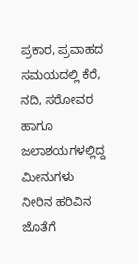ಪ್ರಕಾರ, ಪ್ರವಾಹದ ಸಮಯದಲ್ಲಿ ಕೆರೆ, ನದಿ, ಸರೋವರ ಹಾಗೂ ಜಲಾಶಯಗಳಲ್ಲಿದ್ದ ಮೀನುಗಳು ನೀರಿನ ಹರಿವಿನ ಜೊತೆಗೆ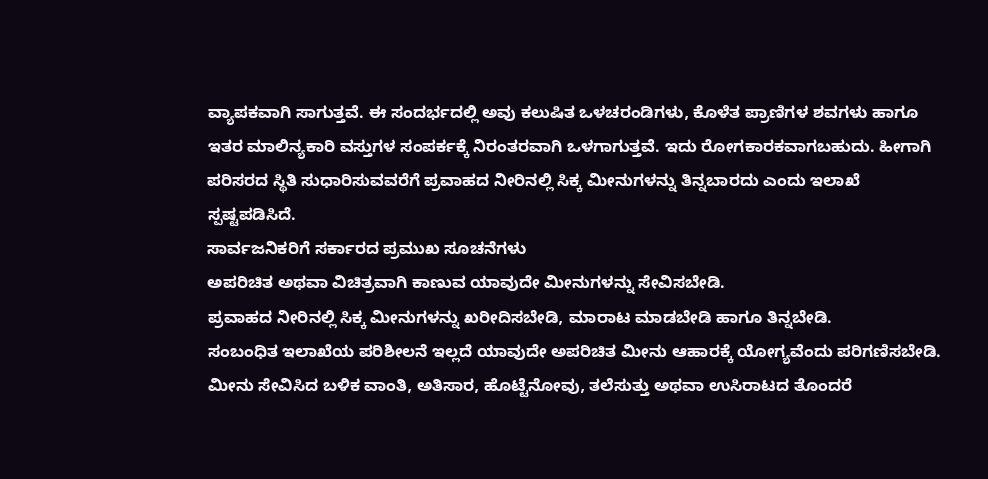ವ್ಯಾಪಕವಾಗಿ ಸಾಗುತ್ತವೆ. ಈ ಸಂದರ್ಭದಲ್ಲಿ ಅವು ಕಲುಷಿತ ಒಳಚರಂಡಿಗಳು, ಕೊಳೆತ ಪ್ರಾಣಿಗಳ ಶವಗಳು ಹಾಗೂ ಇತರ ಮಾಲಿನ್ಯಕಾರಿ ವಸ್ತುಗಳ ಸಂಪರ್ಕಕ್ಕೆ ನಿರಂತರವಾಗಿ ಒಳಗಾಗುತ್ತವೆ. ಇದು ರೋಗಕಾರಕವಾಗಬಹುದು. ಹೀಗಾಗಿ ಪರಿಸರದ ಸ್ಥಿತಿ ಸುಧಾರಿಸುವವರೆಗೆ ಪ್ರವಾಹದ ನೀರಿನಲ್ಲಿ ಸಿಕ್ಕ ಮೀನುಗಳನ್ನು ತಿನ್ನಬಾರದು ಎಂದು ಇಲಾಖೆ ಸ್ಪಷ್ಟಪಡಿಸಿದೆ.
ಸಾರ್ವಜನಿಕರಿಗೆ ಸರ್ಕಾರದ ಪ್ರಮುಖ ಸೂಚನೆಗಳು
ಅಪರಿಚಿತ ಅಥವಾ ವಿಚಿತ್ರವಾಗಿ ಕಾಣುವ ಯಾವುದೇ ಮೀನುಗಳನ್ನು ಸೇವಿಸಬೇಡಿ.
ಪ್ರವಾಹದ ನೀರಿನಲ್ಲಿ ಸಿಕ್ಕ ಮೀನುಗಳನ್ನು ಖರೀದಿಸಬೇಡಿ, ಮಾರಾಟ ಮಾಡಬೇಡಿ ಹಾಗೂ ತಿನ್ನಬೇಡಿ.
ಸಂಬಂಧಿತ ಇಲಾಖೆಯ ಪರಿಶೀಲನೆ ಇಲ್ಲದೆ ಯಾವುದೇ ಅಪರಿಚಿತ ಮೀನು ಆಹಾರಕ್ಕೆ ಯೋಗ್ಯವೆಂದು ಪರಿಗಣಿಸಬೇಡಿ.
ಮೀನು ಸೇವಿಸಿದ ಬಳಿಕ ವಾಂತಿ, ಅತಿಸಾರ, ಹೊಟ್ಟೆನೋವು, ತಲೆಸುತ್ತು ಅಥವಾ ಉಸಿರಾಟದ ತೊಂದರೆ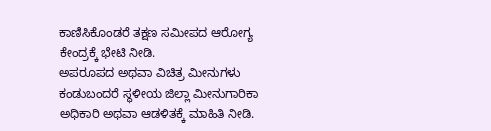ಕಾಣಿಸಿಕೊಂಡರೆ ತಕ್ಷಣ ಸಮೀಪದ ಆರೋಗ್ಯ ಕೇಂದ್ರಕ್ಕೆ ಭೇಟಿ ನೀಡಿ.
ಅಪರೂಪದ ಅಥವಾ ವಿಚಿತ್ರ ಮೀನುಗಳು ಕಂಡುಬಂದರೆ ಸ್ಥಳೀಯ ಜಿಲ್ಲಾ ಮೀನುಗಾರಿಕಾ ಅಧಿಕಾರಿ ಅಥವಾ ಆಡಳಿತಕ್ಕೆ ಮಾಹಿತಿ ನೀಡಿ.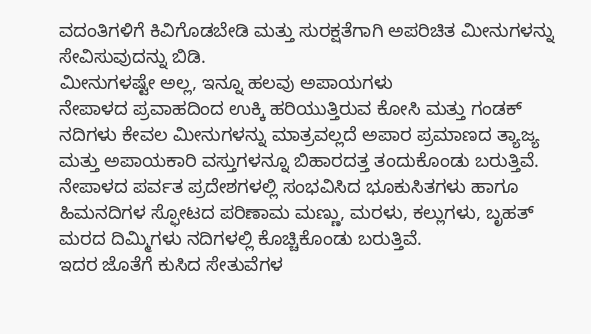ವದಂತಿಗಳಿಗೆ ಕಿವಿಗೊಡಬೇಡಿ ಮತ್ತು ಸುರಕ್ಷತೆಗಾಗಿ ಅಪರಿಚಿತ ಮೀನುಗಳನ್ನು ಸೇವಿಸುವುದನ್ನು ಬಿಡಿ.
ಮೀನುಗಳಷ್ಟೇ ಅಲ್ಲ, ಇನ್ನೂ ಹಲವು ಅಪಾಯಗಳು
ನೇಪಾಳದ ಪ್ರವಾಹದಿಂದ ಉಕ್ಕಿ ಹರಿಯುತ್ತಿರುವ ಕೋಸಿ ಮತ್ತು ಗಂಡಕ್ ನದಿಗಳು ಕೇವಲ ಮೀನುಗಳನ್ನು ಮಾತ್ರವಲ್ಲದೆ ಅಪಾರ ಪ್ರಮಾಣದ ತ್ಯಾಜ್ಯ ಮತ್ತು ಅಪಾಯಕಾರಿ ವಸ್ತುಗಳನ್ನೂ ಬಿಹಾರದತ್ತ ತಂದುಕೊಂಡು ಬರುತ್ತಿವೆ. ನೇಪಾಳದ ಪರ್ವತ ಪ್ರದೇಶಗಳಲ್ಲಿ ಸಂಭವಿಸಿದ ಭೂಕುಸಿತಗಳು ಹಾಗೂ ಹಿಮನದಿಗಳ ಸ್ಫೋಟದ ಪರಿಣಾಮ ಮಣ್ಣು, ಮರಳು, ಕಲ್ಲುಗಳು, ಬೃಹತ್ ಮರದ ದಿಮ್ಮಿಗಳು ನದಿಗಳಲ್ಲಿ ಕೊಚ್ಚಿಕೊಂಡು ಬರುತ್ತಿವೆ.
ಇದರ ಜೊತೆಗೆ ಕುಸಿದ ಸೇತುವೆಗಳ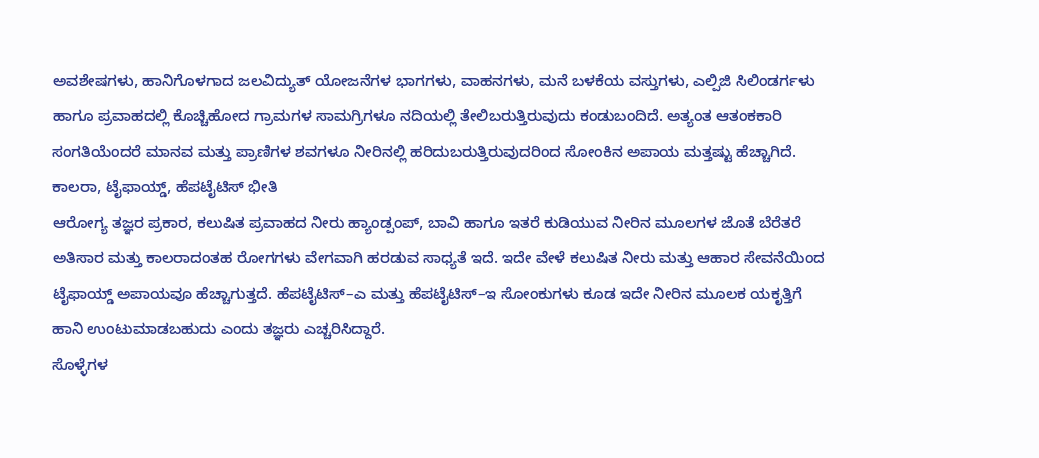ಅವಶೇಷಗಳು, ಹಾನಿಗೊಳಗಾದ ಜಲವಿದ್ಯುತ್ ಯೋಜನೆಗಳ ಭಾಗಗಳು, ವಾಹನಗಳು, ಮನೆ ಬಳಕೆಯ ವಸ್ತುಗಳು, ಎಲ್ಪಿಜಿ ಸಿಲಿಂಡರ್ಗಳು ಹಾಗೂ ಪ್ರವಾಹದಲ್ಲಿ ಕೊಚ್ಚಿಹೋದ ಗ್ರಾಮಗಳ ಸಾಮಗ್ರಿಗಳೂ ನದಿಯಲ್ಲಿ ತೇಲಿಬರುತ್ತಿರುವುದು ಕಂಡುಬಂದಿದೆ. ಅತ್ಯಂತ ಆತಂಕಕಾರಿ ಸಂಗತಿಯೆಂದರೆ ಮಾನವ ಮತ್ತು ಪ್ರಾಣಿಗಳ ಶವಗಳೂ ನೀರಿನಲ್ಲಿ ಹರಿದುಬರುತ್ತಿರುವುದರಿಂದ ಸೋಂಕಿನ ಅಪಾಯ ಮತ್ತಷ್ಟು ಹೆಚ್ಚಾಗಿದೆ.
ಕಾಲರಾ, ಟೈಫಾಯ್ಡ್, ಹೆಪಟೈಟಿಸ್ ಭೀತಿ
ಆರೋಗ್ಯ ತಜ್ಞರ ಪ್ರಕಾರ, ಕಲುಷಿತ ಪ್ರವಾಹದ ನೀರು ಹ್ಯಾಂಡ್ಪಂಪ್, ಬಾವಿ ಹಾಗೂ ಇತರೆ ಕುಡಿಯುವ ನೀರಿನ ಮೂಲಗಳ ಜೊತೆ ಬೆರೆತರೆ ಅತಿಸಾರ ಮತ್ತು ಕಾಲರಾದಂತಹ ರೋಗಗಳು ವೇಗವಾಗಿ ಹರಡುವ ಸಾಧ್ಯತೆ ಇದೆ. ಇದೇ ವೇಳೆ ಕಲುಷಿತ ನೀರು ಮತ್ತು ಆಹಾರ ಸೇವನೆಯಿಂದ ಟೈಫಾಯ್ಡ್ ಅಪಾಯವೂ ಹೆಚ್ಚಾಗುತ್ತದೆ. ಹೆಪಟೈಟಿಸ್–ಎ ಮತ್ತು ಹೆಪಟೈಟಿಸ್–ಇ ಸೋಂಕುಗಳು ಕೂಡ ಇದೇ ನೀರಿನ ಮೂಲಕ ಯಕೃತ್ತಿಗೆ ಹಾನಿ ಉಂಟುಮಾಡಬಹುದು ಎಂದು ತಜ್ಞರು ಎಚ್ಚರಿಸಿದ್ದಾರೆ.
ಸೊಳ್ಳೆಗಳ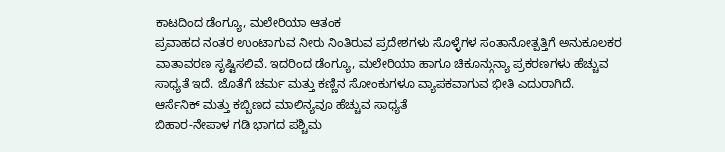ಕಾಟದಿಂದ ಡೆಂಗ್ಯೂ, ಮಲೇರಿಯಾ ಆತಂಕ
ಪ್ರವಾಹದ ನಂತರ ಉಂಟಾಗುವ ನೀರು ನಿಂತಿರುವ ಪ್ರದೇಶಗಳು ಸೊಳ್ಳೆಗಳ ಸಂತಾನೋತ್ಪತ್ತಿಗೆ ಅನುಕೂಲಕರ ವಾತಾವರಣ ಸೃಷ್ಟಿಸಲಿವೆ. ಇದರಿಂದ ಡೆಂಗ್ಯೂ, ಮಲೇರಿಯಾ ಹಾಗೂ ಚಿಕೂನ್ಗುನ್ಯಾ ಪ್ರಕರಣಗಳು ಹೆಚ್ಚುವ ಸಾಧ್ಯತೆ ಇದೆ. ಜೊತೆಗೆ ಚರ್ಮ ಮತ್ತು ಕಣ್ಣಿನ ಸೋಂಕುಗಳೂ ವ್ಯಾಪಕವಾಗುವ ಭೀತಿ ಎದುರಾಗಿದೆ.
ಆರ್ಸೆನಿಕ್ ಮತ್ತು ಕಬ್ಬಿಣದ ಮಾಲಿನ್ಯವೂ ಹೆಚ್ಚುವ ಸಾಧ್ಯತೆ
ಬಿಹಾರ-ನೇಪಾಳ ಗಡಿ ಭಾಗದ ಪಶ್ಚಿಮ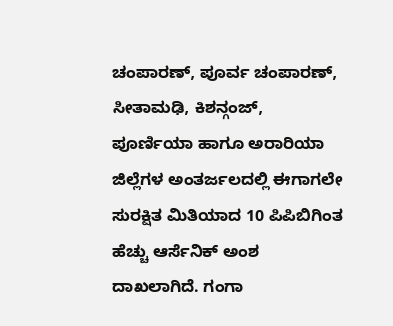ಚಂಪಾರಣ್, ಪೂರ್ವ ಚಂಪಾರಣ್, ಸೀತಾಮಢಿ, ಕಿಶನ್ಗಂಜ್, ಪೂರ್ಣಿಯಾ ಹಾಗೂ ಅರಾರಿಯಾ ಜಿಲ್ಲೆಗಳ ಅಂತರ್ಜಲದಲ್ಲಿ ಈಗಾಗಲೇ ಸುರಕ್ಷಿತ ಮಿತಿಯಾದ 10 ಪಿಪಿಬಿಗಿಂತ ಹೆಚ್ಚು ಆರ್ಸೆನಿಕ್ ಅಂಶ ದಾಖಲಾಗಿದೆ. ಗಂಗಾ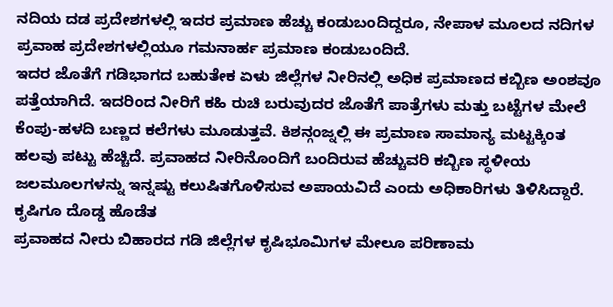ನದಿಯ ದಡ ಪ್ರದೇಶಗಳಲ್ಲಿ ಇದರ ಪ್ರಮಾಣ ಹೆಚ್ಚು ಕಂಡುಬಂದಿದ್ದರೂ, ನೇಪಾಳ ಮೂಲದ ನದಿಗಳ ಪ್ರವಾಹ ಪ್ರದೇಶಗಳಲ್ಲಿಯೂ ಗಮನಾರ್ಹ ಪ್ರಮಾಣ ಕಂಡುಬಂದಿದೆ.
ಇದರ ಜೊತೆಗೆ ಗಡಿಭಾಗದ ಬಹುತೇಕ ಏಳು ಜಿಲ್ಲೆಗಳ ನೀರಿನಲ್ಲಿ ಅಧಿಕ ಪ್ರಮಾಣದ ಕಬ್ಬಿಣ ಅಂಶವೂ ಪತ್ತೆಯಾಗಿದೆ. ಇದರಿಂದ ನೀರಿಗೆ ಕಹಿ ರುಚಿ ಬರುವುದರ ಜೊತೆಗೆ ಪಾತ್ರೆಗಳು ಮತ್ತು ಬಟ್ಟೆಗಳ ಮೇಲೆ ಕೆಂಪು-ಹಳದಿ ಬಣ್ಣದ ಕಲೆಗಳು ಮೂಡುತ್ತವೆ. ಕಿಶನ್ಗಂಜ್ನಲ್ಲಿ ಈ ಪ್ರಮಾಣ ಸಾಮಾನ್ಯ ಮಟ್ಟಕ್ಕಿಂತ ಹಲವು ಪಟ್ಟು ಹೆಚ್ಚಿದೆ. ಪ್ರವಾಹದ ನೀರಿನೊಂದಿಗೆ ಬಂದಿರುವ ಹೆಚ್ಚುವರಿ ಕಬ್ಬಿಣ ಸ್ಥಳೀಯ ಜಲಮೂಲಗಳನ್ನು ಇನ್ನಷ್ಟು ಕಲುಷಿತಗೊಳಿಸುವ ಅಪಾಯವಿದೆ ಎಂದು ಅಧಿಕಾರಿಗಳು ತಿಳಿಸಿದ್ದಾರೆ.
ಕೃಷಿಗೂ ದೊಡ್ಡ ಹೊಡೆತ
ಪ್ರವಾಹದ ನೀರು ಬಿಹಾರದ ಗಡಿ ಜಿಲ್ಲೆಗಳ ಕೃಷಿಭೂಮಿಗಳ ಮೇಲೂ ಪರಿಣಾಮ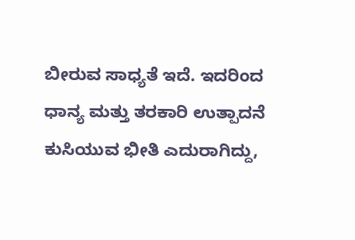ಬೀರುವ ಸಾಧ್ಯತೆ ಇದೆ. ಇದರಿಂದ ಧಾನ್ಯ ಮತ್ತು ತರಕಾರಿ ಉತ್ಪಾದನೆ ಕುಸಿಯುವ ಭೀತಿ ಎದುರಾಗಿದ್ದು,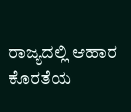ರಾಜ್ಯದಲ್ಲಿ ಆಹಾರ ಕೊರತೆಯ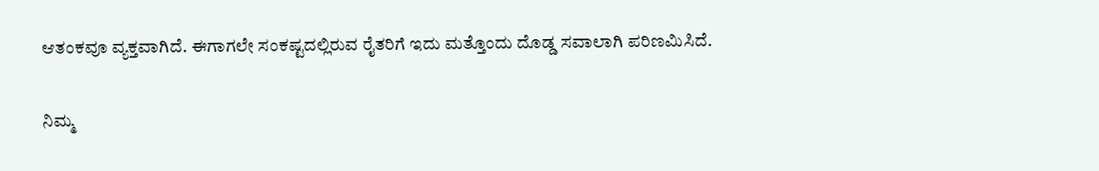ಆತಂಕವೂ ವ್ಯಕ್ತವಾಗಿದೆ. ಈಗಾಗಲೇ ಸಂಕಷ್ಟದಲ್ಲಿರುವ ರೈತರಿಗೆ ಇದು ಮತ್ತೊಂದು ದೊಡ್ಡ ಸವಾಲಾಗಿ ಪರಿಣಮಿಸಿದೆ.


ನಿಮ್ಮ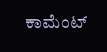ಕಾಮೆಂಟ್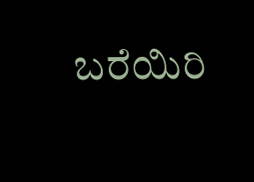ಬರೆಯಿರಿ